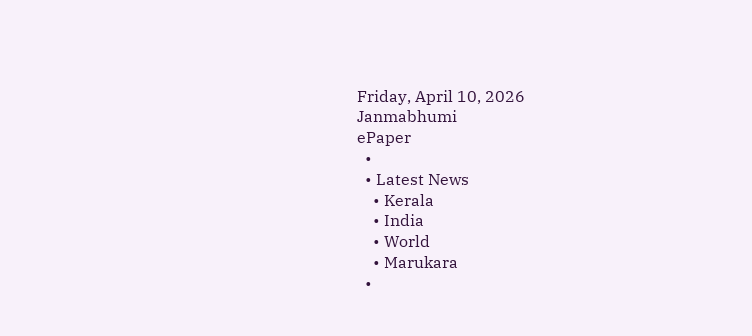Friday, April 10, 2026
Janmabhumi
ePaper
  •
  • Latest News
    • Kerala
    • India
    • World
    • Marukara
  •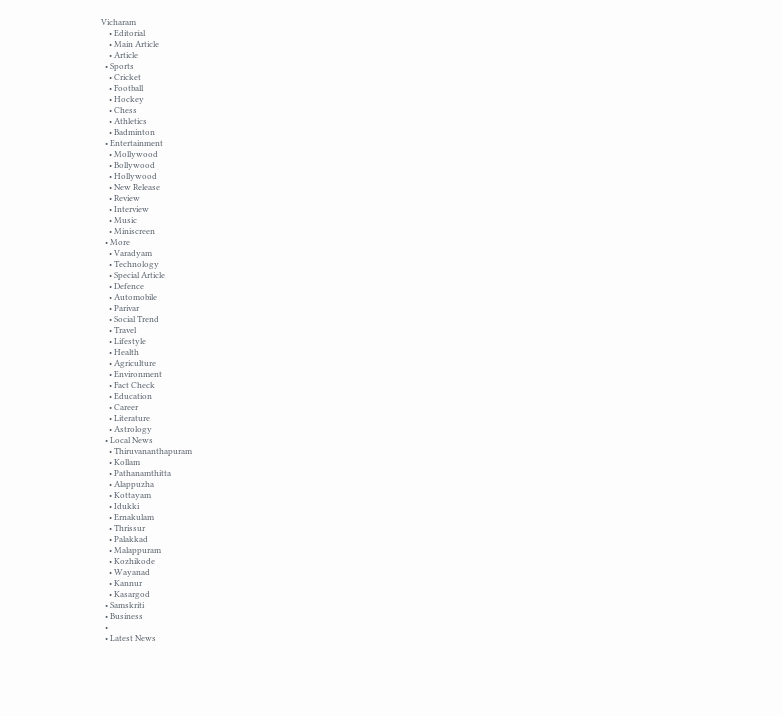Vicharam
    • Editorial
    • Main Article
    • Article
  • Sports
    • Cricket
    • Football
    • Hockey
    • Chess
    • Athletics
    • Badminton
  • Entertainment
    • Mollywood
    • Bollywood
    • Hollywood
    • New Release
    • Review
    • Interview
    • Music
    • Miniscreen
  • More
    • Varadyam
    • Technology
    • Special Article
    • Defence
    • Automobile
    • Parivar
    • Social Trend
    • Travel
    • Lifestyle
    • Health
    • Agriculture
    • Environment
    • Fact Check
    • Education
    • Career
    • Literature
    • Astrology
  • Local News
    • Thiruvananthapuram
    • Kollam
    • Pathanamthitta
    • Alappuzha
    • Kottayam
    • Idukki
    • Ernakulam
    • Thrissur
    • Palakkad
    • Malappuram
    • Kozhikode
    • Wayanad
    • Kannur
    • Kasargod
  • Samskriti
  • Business
  •
  • Latest News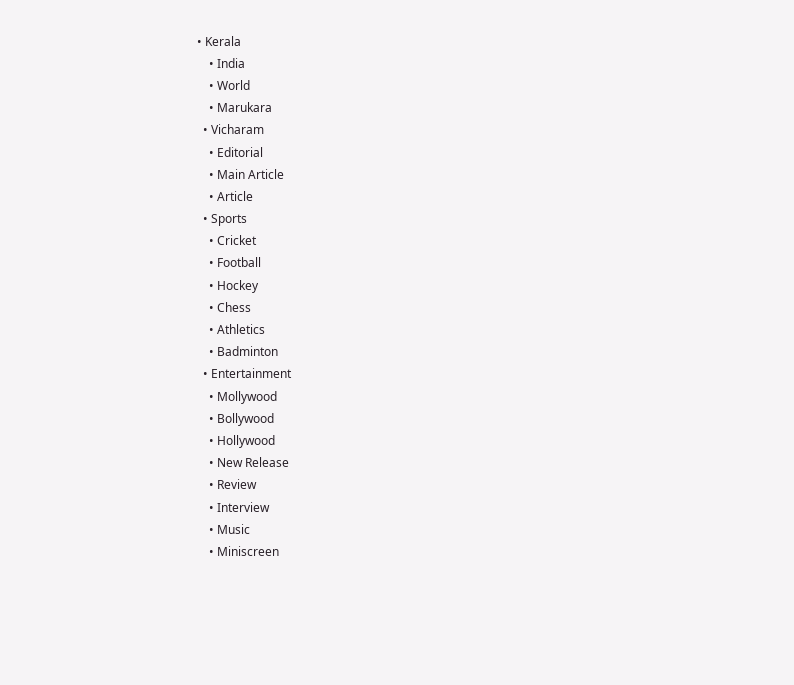• Kerala
    • India
    • World
    • Marukara
  • Vicharam
    • Editorial
    • Main Article
    • Article
  • Sports
    • Cricket
    • Football
    • Hockey
    • Chess
    • Athletics
    • Badminton
  • Entertainment
    • Mollywood
    • Bollywood
    • Hollywood
    • New Release
    • Review
    • Interview
    • Music
    • Miniscreen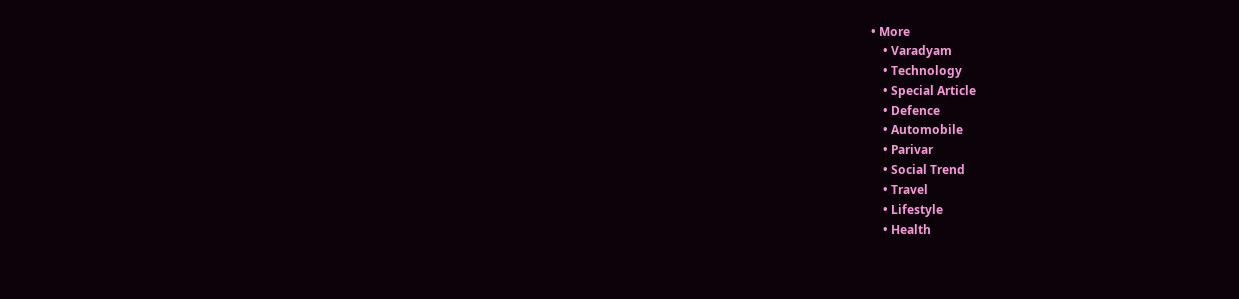• More
    • Varadyam
    • Technology
    • Special Article
    • Defence
    • Automobile
    • Parivar
    • Social Trend
    • Travel
    • Lifestyle
    • Health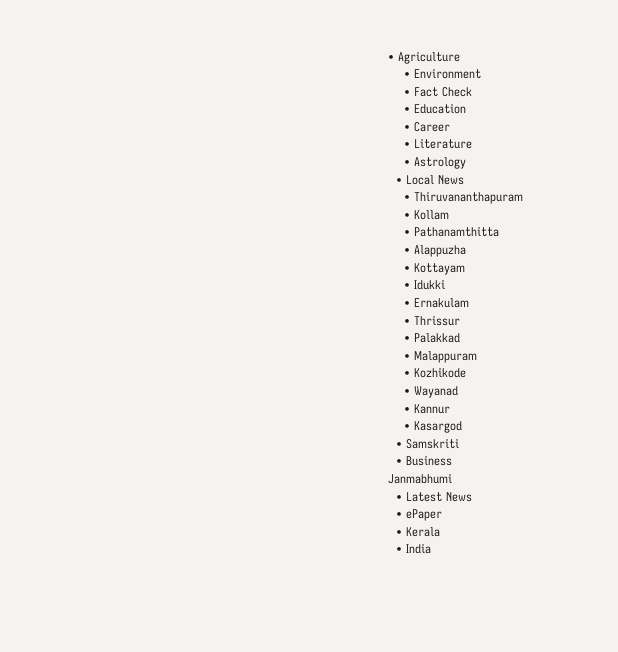• Agriculture
    • Environment
    • Fact Check
    • Education
    • Career
    • Literature
    • Astrology
  • Local News
    • Thiruvananthapuram
    • Kollam
    • Pathanamthitta
    • Alappuzha
    • Kottayam
    • Idukki
    • Ernakulam
    • Thrissur
    • Palakkad
    • Malappuram
    • Kozhikode
    • Wayanad
    • Kannur
    • Kasargod
  • Samskriti
  • Business
Janmabhumi
  • Latest News
  • ePaper
  • Kerala
  • India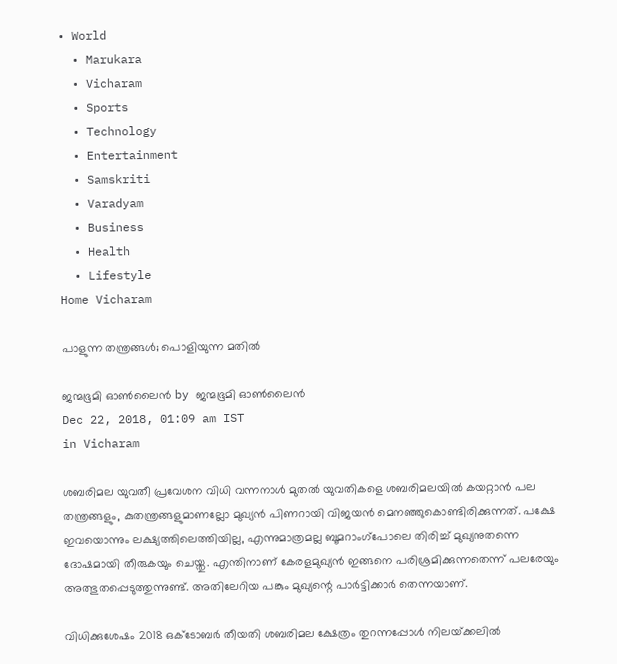• World
  • Marukara
  • Vicharam
  • Sports
  • Technology
  • Entertainment
  • Samskriti
  • Varadyam
  • Business
  • Health
  • Lifestyle
Home Vicharam

പാളുന്ന തന്ത്രങ്ങള്‍; പൊളിയുന്ന മതില്‍

ജന്മഭൂമി ഓണ്‍ലൈന്‍ by ജന്മഭൂമി ഓണ്‍ലൈന്‍
Dec 22, 2018, 01:09 am IST
in Vicharam

ശബരിമല യുവതീ പ്രവേശന വിധി വന്നനാള്‍ മുതല്‍ യുവതികളെ ശബരിമലയില്‍ കയറ്റാന്‍ പല തന്ത്രങ്ങളും, കുതന്ത്രങ്ങളുമാണല്ലോ മുഖ്യന്‍ പിണറായി വിജയന്‍ മെനഞ്ഞുകൊണ്ടിരിക്കുന്നത്. പക്ഷേ ഇവയൊന്നും ലക്ഷ്യത്തിലെത്തിയില്ല, എന്നുമാത്രമല്ല ബൂമറാംഗ്‌പോലെ തിരിച്ച് മുഖ്യനുതന്നെ ദോഷമായി തീരുകയും ചെയ്തു. എന്തിനാണ് കേരളമുഖ്യന്‍ ഇങ്ങനെ പരിശ്രമിക്കുന്നതെന്ന് പലരേയും അത്ഭുതപ്പെടുത്തുന്നുണ്ട്. അതിലേറിയ പങ്കും മുഖ്യന്റെ പാര്‍ട്ടിക്കാര്‍ തെന്നയാണ്.

വിധിക്കുശേഷം 2018 ഒക്‌ടോബര്‍ തീയതി ശബരിമല ക്ഷേത്രം തുറന്നപ്പോള്‍ നിലയ്‌ക്കലില്‍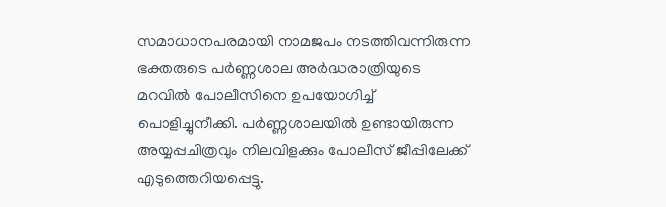സമാധാനപരമായി നാമജപം നടത്തിവന്നിരുന്ന ഭക്തരുടെ പര്‍ണ്ണശാല അര്‍ദ്ധരാത്രിയുടെ മറവില്‍ പോലീസിനെ ഉപയോഗിച്ച് പൊളിച്ചുനീക്കി. പര്‍ണ്ണശാലയില്‍ ഉണ്ടായിരുന്ന അയ്യപ്പചിത്രവും നിലവിളക്കും പോലീസ് ജീപ്പിലേക്ക് എടുത്തെറിയപ്പെട്ടു.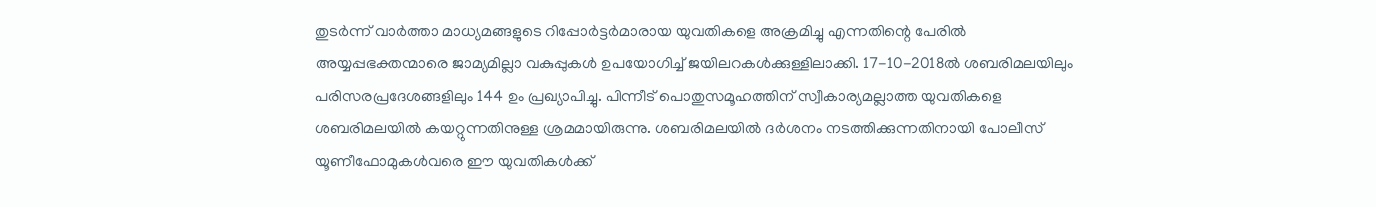തുടര്‍ന്ന് വാര്‍ത്താ മാധ്യമങ്ങളുടെ റിപ്പോര്‍ട്ടര്‍മാരായ യുവതികളെ അക്രമിച്ചു എന്നതിന്റെ പേരില്‍ അയ്യപ്പഭക്തന്മാരെ ജാമ്യമില്ലാ വകുപ്പുകള്‍ ഉപയോഗിച്ച് ജയിലറകള്‍ക്കുള്ളിലാക്കി. 17-10-2018ല്‍ ശബരിമലയിലും പരിസരപ്രദേശങ്ങളിലും 144 ഉം പ്രഖ്യാപിച്ചു. പിന്നീട് പൊതുസമൂഹത്തിന് സ്വീകാര്യമല്ലാത്ത യുവതികളെ ശബരിമലയില്‍ കയറ്റുന്നതിനുള്ള ശ്രമമായിരുന്നു. ശബരിമലയില്‍ ദര്‍ശനം നടത്തിക്കുന്നതിനായി പോലീസ് യൂണീഫോമുകള്‍വരെ ഈ യുവതികള്‍ക്ക്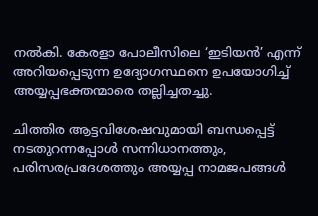നല്‍കി. കേരളാ പോലീസിലെ ‘ഇടിയന്‍’ എന്ന് അറിയപ്പെടുന്ന ഉദ്യോഗസ്ഥനെ ഉപയോഗിച്ച് അയ്യപ്പഭക്തന്മാരെ തല്ലിച്ചതച്ചു.

ചിത്തിര ആട്ടവിശേഷവുമായി ബന്ധപ്പെട്ട് നടതുറന്നപ്പോള്‍ സന്നിധാനത്തും, പരിസരപ്രദേശത്തും അയ്യപ്പ നാമജപങ്ങള്‍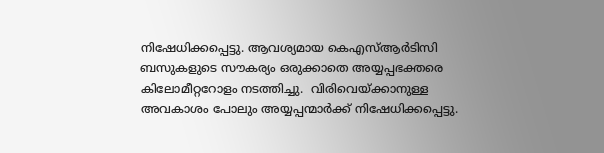നിഷേധിക്കപ്പെട്ടു. ആവശ്യമായ കെഎസ്ആര്‍ടിസി ബസുകളുടെ സൗകര്യം ഒരുക്കാതെ അയ്യപ്പഭക്തരെ കിലോമീറ്ററോളം നടത്തിച്ചു.  വിരിവെയ്‌ക്കാനുള്ള അവകാശം പോലും അയ്യപ്പന്മാര്‍ക്ക് നിഷേധിക്കപ്പെട്ടു.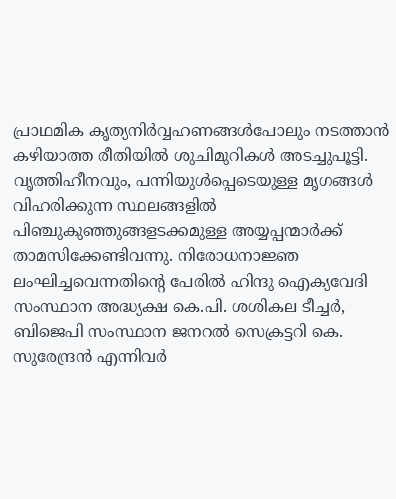പ്രാഥമിക കൃത്യനിര്‍വ്വഹണങ്ങള്‍പോലും നടത്താന്‍ കഴിയാത്ത രീതിയില്‍ ശുചിമുറികള്‍ അടച്ചുപൂട്ടി. വൃത്തിഹീനവും, പന്നിയുള്‍പ്പെടെയുള്ള മൃഗങ്ങള്‍ വിഹരിക്കുന്ന സ്ഥലങ്ങളില്‍ പിഞ്ചുകുഞ്ഞുങ്ങളടക്കമുള്ള അയ്യപ്പന്മാര്‍ക്ക് താമസിക്കേണ്ടിവന്നു. നിരോധനാജ്ഞ ലംഘിച്ചവെന്നതിന്റെ പേരില്‍ ഹിന്ദു ഐക്യവേദി സംസ്ഥാന അദ്ധ്യക്ഷ കെ.പി. ശശികല ടീച്ചര്‍, ബിജെപി സംസ്ഥാന ജനറല്‍ സെക്രട്ടറി കെ. സുരേന്ദ്രന്‍ എന്നിവര്‍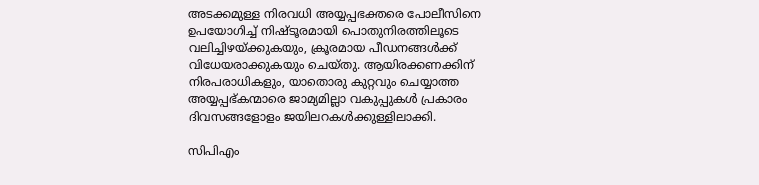അടക്കമുള്ള നിരവധി അയ്യപ്പഭക്തരെ പോലീസിനെ ഉപയോഗിച്ച് നിഷ്ടൂരമായി പൊതുനിരത്തിലൂടെ വലിച്ചിഴയ്‌ക്കുകയും, ക്രൂരമായ പീഡനങ്ങള്‍ക്ക് വിധേയരാക്കുകയും ചെയ്തു. ആയിരക്കണക്കിന് നിരപരാധികളും, യാതൊരു കുറ്റവും ചെയ്യാത്ത അയ്യപ്പഭ്കന്മാരെ ജാമ്യമില്ലാ വകുപ്പുകള്‍ പ്രകാരം ദിവസങ്ങളോളം ജയിലറകള്‍ക്കുള്ളിലാക്കി.

സിപിഎം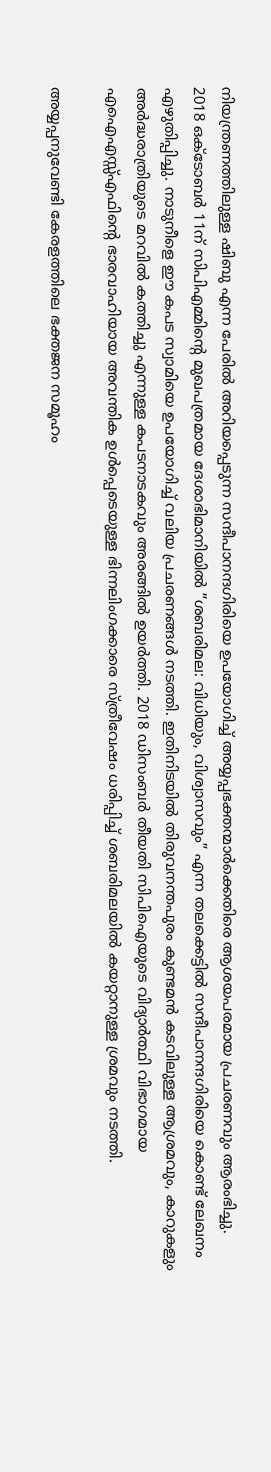നിയന്ത്രണത്തിലുള്ള ഷിബു എന്ന പേരില്‍ അറിയപ്പെടുന്ന സന്ദീപാനന്ദഗിരിയെ ഉപയോഗിച്ച് അയ്യപ്പഭക്തന്മാര്‍ക്കെതിരെ ആശയപരമായ പ്രചരണവും ആരംഭിച്ചു. 2018 ഒക്‌ടോബര്‍ 11ന് സിപിഎമ്മിന്റെ മുഖപത്രമായ ദേശാഭിമാനിയില്‍ ”ശബരിമല: വിധിയും, വിശ്വാസവും” എന്ന തലക്കെട്ടില്‍ സന്ദീപാനന്ദഗിരിയെ കൊണ്ട് ലേഖനം എഴുതിപ്പിച്ചു. നാടുനീളെ ഈ കപട സ്വാമിയെ ഉപയോഗിച്ച് വലിയ പ്രചരണങ്ങള്‍ നടത്തി. ഇതിനിടയില്‍ തിരുവനന്തപുരം കുണ്ടമന്‍ കടവിലുള്ള ആശ്രമവും, കാറുകളും അര്‍ദ്ധരാത്രിയുടെ മറവില്‍ കത്തിച്ചു എന്നുള്ള കപടനാടകവും അരങ്ങില്‍ ഉയര്‍ത്തി. 2018 ഡിസംബര്‍ തീയതി സിപിഐയുടെ വിദ്യാര്‍ത്ഥി വിഭാഗമായ എഐഎസ്സ്എഫിന്റെ ഭാരവാഹിയായ അവന്തിക ഉള്‍പ്പെടെയുള്ള ഭിന്നലിംഗക്കാരെ സ്ത്രീവേഷം ധരിപ്പിച്ച് ശബരിമലയില്‍ കയറ്റാനുള്ള ശ്രമവും നടത്തി.

അയ്യപ്പനുവേണ്ടി കേരളത്തിലെ ഭക്തജന സമൂഹം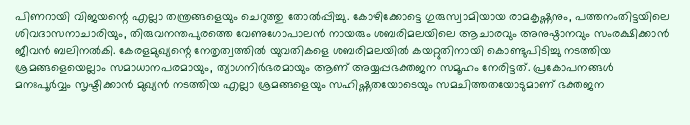പിണറായി വിജയന്റെ എല്ലാ തന്ത്രങ്ങളെയും ചെറുത്തു തോല്‍പ്പിച്ചു. കോഴിക്കോട്ടെ ഗുരുസ്വാമിയായ രാമകൃഷ്ണനും, പത്തനംതിട്ടയിലെ ശിവദാസനാചാരിയും, തിരുവനന്തപുരത്തെ വേണുഗോപാലന്‍ നായരും ശബരിമലയിലെ ആചാരവും അനുഷ്ഠാനവും സംരക്ഷിക്കാന്‍ ജീവന്‍ ബലിനല്‍കി. കേരളമുഖ്യന്റെ നേതൃത്വത്തില്‍ യുവതികളെ ശബരിമലയില്‍ കയറ്റുതിനായി കൊണ്ടുപിടിച്ചു നടത്തിയ ശ്രമങ്ങളെയെല്ലാം സമാധാനപരമായും, ത്യാഗനിര്‍ഭരമായും ആണ് അയ്യപ്പഭക്തജന സമൂഹം നേരിട്ടത്. പ്രകോപനങ്ങള്‍ മനഃപൂര്‍വ്വം സൃഷ്ടിക്കാന്‍ മുഖ്യന്‍ നടത്തിയ എല്ലാ ശ്രമങ്ങളെയും സഹിഷ്ണതയോടെയും സമചിത്തതയോടുമാണ് ഭക്തജന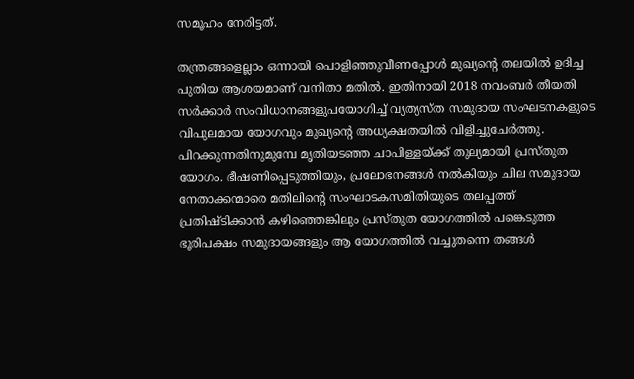സമൂഹം നേരിട്ടത്.

തന്ത്രങ്ങളെല്ലാം ഒന്നായി പൊളിഞ്ഞുവീണപ്പോള്‍ മുഖ്യന്റെ തലയില്‍ ഉദിച്ച പുതിയ ആശയമാണ് വനിതാ മതില്‍. ഇതിനായി 2018 നവംബര്‍ തീയതി സര്‍ക്കാര്‍ സംവിധാനങ്ങളുപയോഗിച്ച് വ്യത്യസ്ത സമുദായ സംഘടനകളുടെ വിപുലമായ യോഗവും മുഖ്യന്റെ അധ്യക്ഷതയില്‍ വിളിച്ചുചേര്‍ത്തു. പിറക്കുന്നതിനുമുമ്പേ മൃതിയടഞ്ഞ ചാപിള്ളയ്‌ക്ക് തുല്യമായി പ്രസ്തുത യോഗം. ഭീഷണിപ്പെടുത്തിയും, പ്രലോഭനങ്ങള്‍ നല്‍കിയും ചില സമുദായ നേതാക്കന്മാരെ മതിലിന്റെ സംഘാടകസമിതിയുടെ തലപ്പത്ത് പ്രതിഷ്ടിക്കാന്‍ കഴിഞ്ഞെങ്കിലും പ്രസ്തുത യോഗത്തില്‍ പങ്കെടുത്ത ഭൂരിപക്ഷം സമുദായങ്ങളും ആ യോഗത്തില്‍ വച്ചുതന്നെ തങ്ങള്‍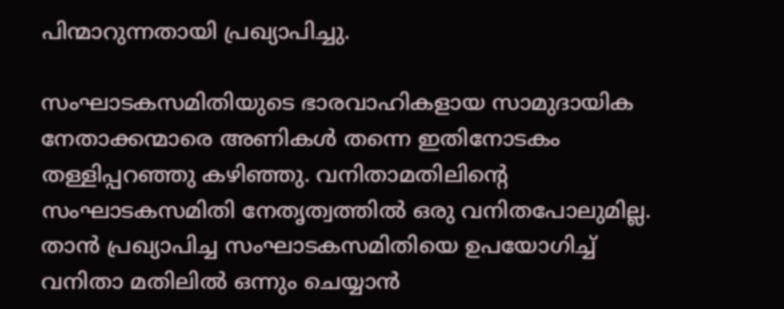പിന്മാറുന്നതായി പ്രഖ്യാപിച്ചു.

സംഘാടകസമിതിയുടെ ഭാരവാഹികളായ സാമുദായിക നേതാക്കന്മാരെ അണികള്‍ തന്നെ ഇതിനോടകം തള്ളിപ്പറഞ്ഞു കഴിഞ്ഞു. വനിതാമതിലിന്റെ സംഘാടകസമിതി നേതൃത്വത്തില്‍ ഒരു വനിതപോലുമില്ല. താന്‍ പ്രഖ്യാപിച്ച സംഘാടകസമിതിയെ ഉപയോഗിച്ച് വനിതാ മതിലില്‍ ഒന്നും ചെയ്യാന്‍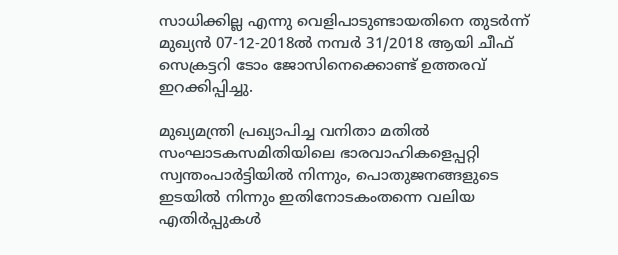സാധിക്കില്ല എന്നു വെളിപാടുണ്ടായതിനെ തുടര്‍ന്ന് മുഖ്യന്‍ 07-12-2018ല്‍ നമ്പര്‍ 31/2018 ആയി ചീഫ് സെക്രട്ടറി ടോം ജോസിനെക്കൊണ്ട് ഉത്തരവ് ഇറക്കിപ്പിച്ചു.

മുഖ്യമന്ത്രി പ്രഖ്യാപിച്ച വനിതാ മതില്‍ സംഘാടകസമിതിയിലെ ഭാരവാഹികളെപ്പറ്റി സ്വന്തംപാര്‍ട്ടിയില്‍ നിന്നും, പൊതുജനങ്ങളുടെ ഇടയില്‍ നിന്നും ഇതിനോടകംതന്നെ വലിയ എതിര്‍പ്പുകള്‍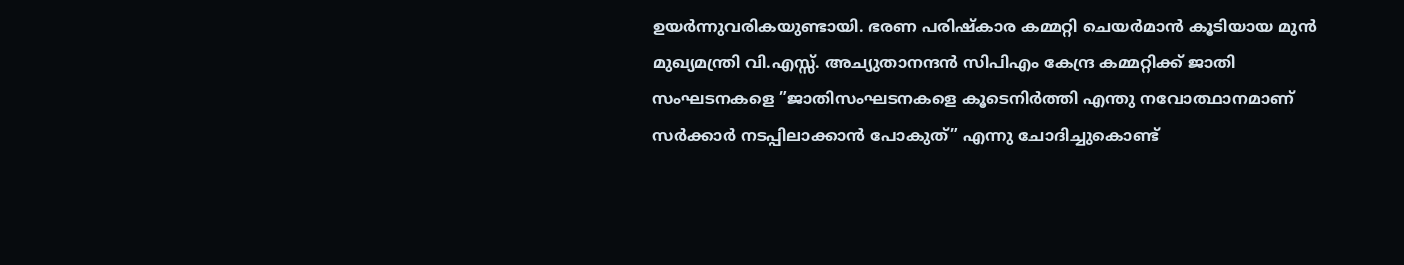ഉയര്‍ന്നുവരികയുണ്ടായി. ഭരണ പരിഷ്‌കാര കമ്മറ്റി ചെയര്‍മാന്‍ കൂടിയായ മുന്‍ മുഖ്യമന്ത്രി വി.എസ്സ്. അച്യുതാനന്ദന്‍ സിപിഎം കേന്ദ്ര കമ്മറ്റിക്ക് ജാതി സംഘടനകളെ ”ജാതിസംഘടനകളെ കൂടെനിര്‍ത്തി എന്തു നവോത്ഥാനമാണ് സര്‍ക്കാര്‍ നടപ്പിലാക്കാന്‍ പോകുത്” എന്നു ചോദിച്ചുകൊണ്ട്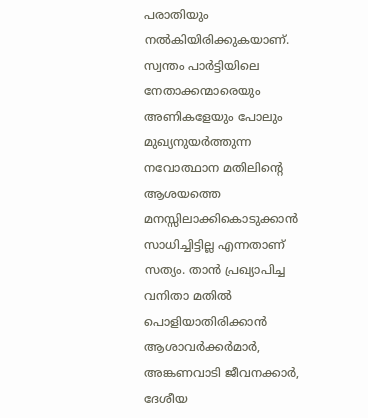പരാതിയും നല്‍കിയിരിക്കുകയാണ്. സ്വന്തം പാര്‍ട്ടിയിലെ നേതാക്കന്മാരെയും അണികളേയും പോലും മുഖ്യനുയര്‍ത്തുന്ന നവോത്ഥാന മതിലിന്റെ ആശയത്തെ മനസ്സിലാക്കികൊടുക്കാന്‍ സാധിച്ചിട്ടില്ല എന്നതാണ് സത്യം. താന്‍ പ്രഖ്യാപിച്ച വനിതാ മതില്‍ പൊളിയാതിരിക്കാന്‍ ആശാവര്‍ക്കര്‍മാര്‍, അങ്കണവാടി ജീവനക്കാര്‍, ദേശീയ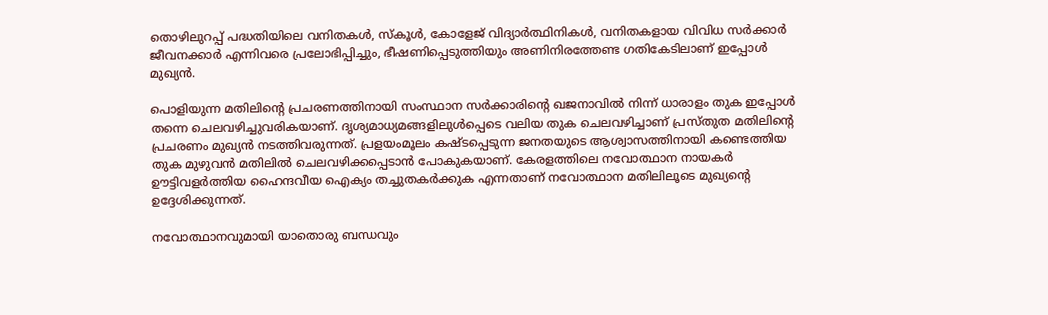തൊഴിലുറപ്പ് പദ്ധതിയിലെ വനിതകള്‍, സ്‌കൂള്‍, കോളേജ് വിദ്യാര്‍ത്ഥിനികള്‍, വനിതകളായ വിവിധ സര്‍ക്കാര്‍ ജീവനക്കാര്‍ എന്നിവരെ പ്രലോഭിപ്പിച്ചും, ഭീഷണിപ്പെടുത്തിയും അണിനിരത്തേണ്ട ഗതികേടിലാണ് ഇപ്പോള്‍ മുഖ്യന്‍.

പൊളിയുന്ന മതിലിന്റെ പ്രചരണത്തിനായി സംസ്ഥാന സര്‍ക്കാരിന്റെ ഖജനാവില്‍ നിന്ന് ധാരാളം തുക ഇപ്പോള്‍ തന്നെ ചെലവഴിച്ചുവരികയാണ്. ദൃശ്യമാധ്യമങ്ങളിലുള്‍പ്പെടെ വലിയ തുക ചെലവഴിച്ചാണ് പ്രസ്തുത മതിലിന്റെ പ്രചരണം മുഖ്യന്‍ നടത്തിവരുന്നത്. പ്രളയംമൂലം കഷ്ടപ്പെടുന്ന ജനതയുടെ ആശ്വാസത്തിനായി കണ്ടെത്തിയ തുക മുഴുവന്‍ മതിലില്‍ ചെലവഴിക്കപ്പെടാന്‍ പോകുകയാണ്. കേരളത്തിലെ നവോത്ഥാന നായകര്‍ ഊട്ടിവളര്‍ത്തിയ ഹൈന്ദവീയ ഐക്യം തച്ചുതകര്‍ക്കുക എന്നതാണ് നവോത്ഥാന മതിലിലൂടെ മുഖ്യന്റെ ഉദ്ദേശിക്കുന്നത്.

നവോത്ഥാനവുമായി യാതൊരു ബന്ധവും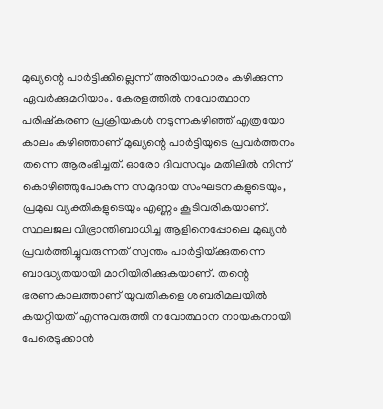മുഖ്യന്റെ പാര്‍ട്ടിക്കില്ലെന്ന് അരിയാഹാരം കഴിക്കുന്ന ഏവര്‍ക്കുമറിയാം. കേരളത്തില്‍ നവോത്ഥാന പരിഷ്‌കരണ പ്രക്രിയകള്‍ നടുന്നകഴിഞ്ഞ് എത്രയോ കാലം കഴിഞ്ഞാണ് മുഖ്യന്റെ പാര്‍ട്ടിയുടെ പ്രവര്‍ത്തനം തന്നെ ആരംഭിച്ചത്. ഓരോ ദിവസവും മതിലില്‍ നിന്ന് കൊഴിഞ്ഞുപോകുന്ന സമുദായ സംഘടനകളുടെയും, പ്രമുഖ വ്യക്തികളുടെയും എണ്ണം കൂടിവരികയാണ്. സ്ഥലജല വിഭ്രാന്തിബാധിച്ച ആളിനെപ്പോലെ മുഖ്യന്‍ പ്രവര്‍ത്തിച്ചുവരുന്നത് സ്വന്തം പാര്‍ട്ടിയ്‌ക്കുതന്നെ ബാദ്ധ്യതയായി മാറിയിരിക്കുകയാണ്. തന്റെ ഭരണകാലത്താണ് യുവതികളെ ശബരിമലയില്‍ കയറ്റിയത് എന്നുവരുത്തി നവോത്ഥാന നായകനായി പേരെടുക്കാന്‍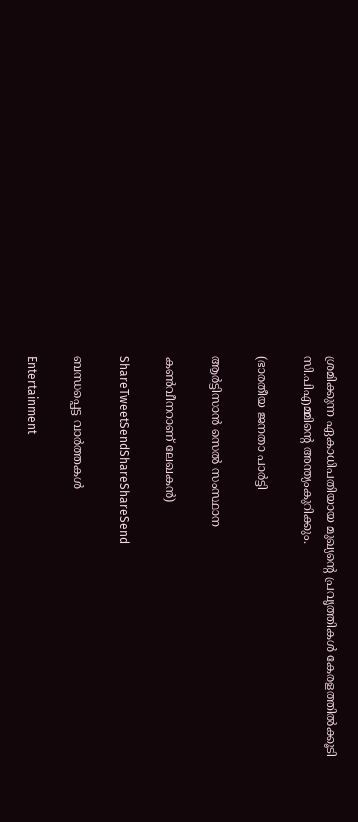ശ്രമിക്കുന്ന ഏകാധിപതിയായ മുഖ്യന്റെ പ്രവൃത്തികള്‍ കേരളത്തില്‍ക്കൂടി സി.പിഎമ്മിന്റെ അന്ത്യംകുറിക്കും.

(ഭാരതീയ ജനതാ പാര്‍ട്ടി

ആര്‍ട്ടിസാന്‍ സെല്‍ സംസ്ഥാന

കണ്‍വീനറാണ് ലേഖകന്‍)

ShareTweetSendShareShareSend

ബന്ധപ്പെട്ട വാര്‍ത്തകള്‍

Entertainment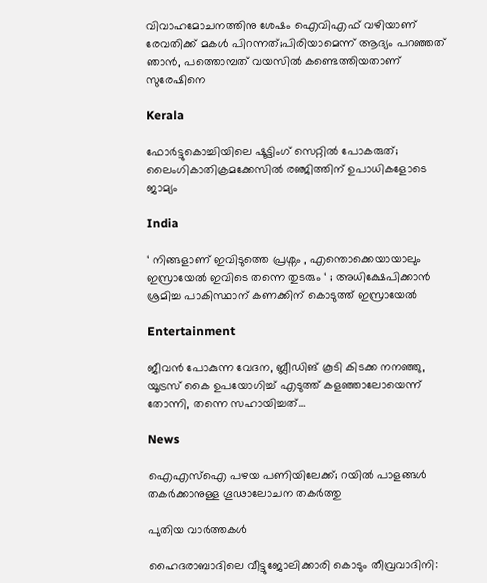വിവാഹമോചനത്തിനു ശേഷം ഐവിഎഫ് വഴിയാണ് രേവതിക്ക് മകൾ പിറന്നത്;പിരിയാമെന്ന് ആദ്യം പറഞ്ഞത് ഞാൻ, പത്തൊമ്പത് വയസിൽ കണ്ടെത്തിയതാണ് സുരേഷിനെ

Kerala

ഫോർട്ടുകൊച്ചിയിലെ ഷൂട്ടിംഗ് സെറ്റിൽ പോകരുത്; ലൈംഗികാതിക്രമക്കേസിൽ രഞ്ജിത്തിന് ഉപാധികളോടെ ജാമ്യം

India

‘ നിങ്ങളാണ് ഇവിടുത്തെ പ്രശ്നം , എന്തൊക്കെയായാലും ഇസ്രായേൽ ഇവിടെ തന്നെ തുടരും ‘ ; അധിക്ഷേപിക്കാൻ ശ്രമിച്ച പാകിസ്ഥാന് കണക്കിന് കൊടുത്ത് ഇസ്രായേൽ

Entertainment

ജീവൻ പോകുന്ന വേദന, ബ്ലീഡിങ് കൂടി കിടക്ക നനഞ്ഞു, യൂട്രസ് കൈ ഉപയോഗിച്ച് എടുത്ത് കളഞ്ഞാലോയെന്ന് തോന്നി, തന്നെ സഹായിച്ചത്…

News

ഐഎസ്‌ഐ പഴയ പണിയിലേക്ക്; റയിൽ പാളങ്ങൾ തകർക്കാനുള്ള ഗൂഢാലോചന തകർത്തു

പുതിയ വാര്‍ത്തകള്‍

ഹൈദരാബാദിലെ വീട്ടുജോലിക്കാരി കൊടും തീവ്രവാദിനി: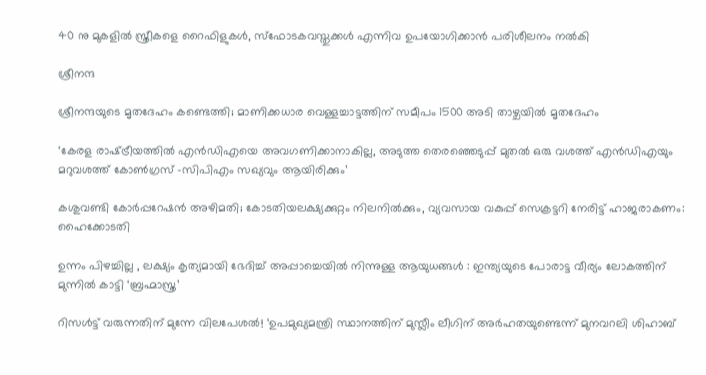40 നു മുകളിൽ സ്ത്രീകളെ റൈഫിളുകൾ, സ്ഫോടകവസ്തുക്കൾ എന്നിവ ഉപയോഗിക്കാൻ പരിശീലനം നൽകി

ശ്രീനന്ദ

ശ്രീനന്ദയുടെ മൃതദേഹം കണ്ടെത്തി; മാണിക്കധാര വെള്ളച്ചാട്ടത്തിന് സമീപം 1500 അടി താഴ്ചയിൽ മൃതദേഹം

‘കേരള രാഷ്‌ട്രീയത്തിൽ എൻഡിഎയെ അവഗണിക്കാനാകില്ല, അടുത്ത തെരഞ്ഞെടുപ്പ് മുതൽ ഒരു വശത്ത് എന്‍ഡിഎയും മറുവശത്ത് കോൺഗ്രസ് -സിപിഎം സഖ്യവും ആയിരിക്കും’

കശുവണ്ടി കോർപ്പറേഷൻ അഴിമതി; കോടതിയലക്ഷ്യക്കുറ്റം നിലനിൽക്കും, വ്യവസായ വകുപ്പ് സെക്രട്ടറി നേരിട്ട് ഹാജരാകണം: ഹൈക്കോടതി

ഉന്നം പിഴച്ചില്ല , ലക്ഷ്യം കൃത്യമായി ഭേദിച്ച് അപ്പാച്ചെയിൽ നിന്നുള്ള ആയുധങ്ങൾ : ഇന്ത്യയുടെ പോരാട്ട വീര്യം ലോകത്തിന് മുന്നിൽ കാട്ടി ‘ബ്രഹ്മാസ്ത്ര’

റിസൾട്ട് വരുന്നതിന് മുന്നേ വിലപേശൽ! ‘ഉപമുഖ്യമന്ത്രി സ്ഥാനത്തിന് മുസ്ലീം ലീഗിന് അർഹതയുണ്ടെന്ന് മുനവറലി ശിഹാബ്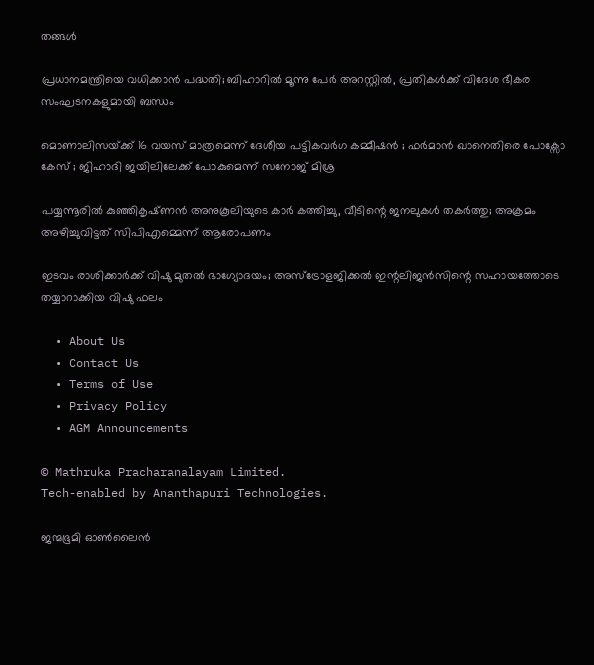തങ്ങൾ

പ്രധാനമന്ത്രിയെ വധിക്കാൻ പദ്ധതി; ബിഹാറിൽ മൂന്നു പേർ അറസ്റ്റിൽ, പ്രതികൾക്ക് വിദേശ ഭീകര സംഘടനകളുമായി ബന്ധം

മൊണാലിസയ്‌ക്ക് 16 വയസ് മാത്രമെന്ന് ദേശീയ പട്ടികവർഗ കമ്മീഷൻ ; ഫർമാൻ ഖാനെതിരെ പോക്സോ കേസ് ; ജിഹാദി ജയിലിലേക്ക് പോകുമെന്ന് സനോജ് മിശ്ര

പയ്യന്നൂരിൽ കുഞ്ഞികൃഷ്‌ണൻ അനുകൂലിയുടെ കാർ കത്തിച്ചു, വീടിന്റെ ജനലുകൾ തകർത്തു; അക്രമം അഴിച്ചുവിട്ടത് സിപിഎമ്മെന്ന് ആരോപണം

ഇടവം രാശിക്കാർക്ക് വിഷു മുതൽ ഭാഗ്യോദയം; അസ്ട്രോളജിക്കൽ ഇന്റലിജൻസിന്റെ സഹായത്തോടെ തയ്യാറാക്കിയ വിഷു ഫലം

  • About Us
  • Contact Us
  • Terms of Use
  • Privacy Policy
  • AGM Announcements

© Mathruka Pracharanalayam Limited.
Tech-enabled by Ananthapuri Technologies.

ജന്മഭൂമി ഓണ്‍ലൈന്‍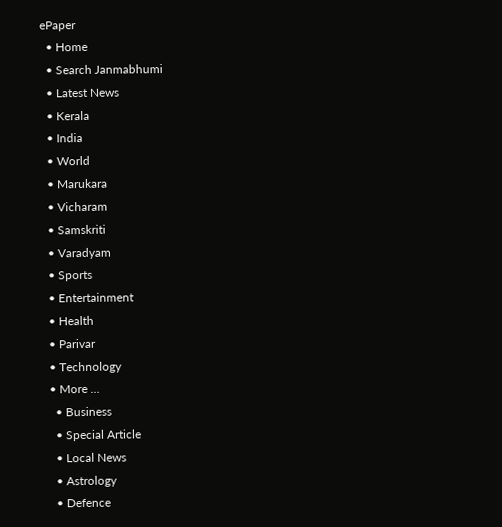ePaper
  • Home
  • Search Janmabhumi
  • Latest News
  • Kerala
  • India
  • World
  • Marukara
  • Vicharam
  • Samskriti
  • Varadyam
  • Sports
  • Entertainment
  • Health
  • Parivar
  • Technology
  • More …
    • Business
    • Special Article
    • Local News
    • Astrology
    • Defence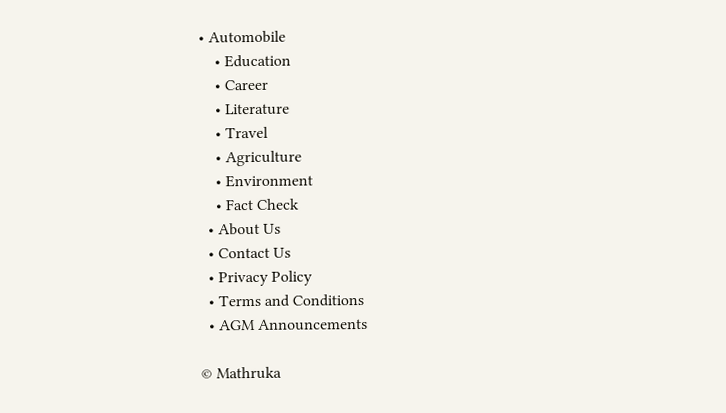• Automobile
    • Education
    • Career
    • Literature
    • Travel
    • Agriculture
    • Environment
    • Fact Check
  • About Us
  • Contact Us
  • Privacy Policy
  • Terms and Conditions
  • AGM Announcements

© Mathruka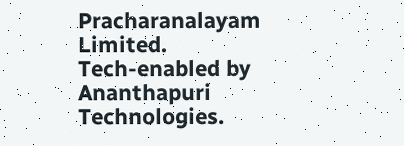Pracharanalayam Limited.
Tech-enabled by Ananthapuri Technologies.